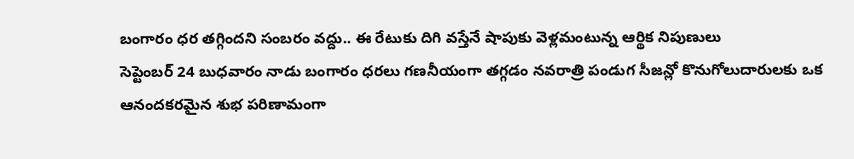బంగారం ధర తగ్గిందని సంబరం వద్దు.. ఈ రేటుకు దిగి వస్తేనే షాపుకు వెళ్లమంటున్న ఆర్థిక నిపుణులు
సెప్టెంబర్ 24 బుధవారం నాడు బంగారం ధరలు గణనీయంగా తగ్గడం నవరాత్రి పండుగ సీజన్లో కొనుగోలుదారులకు ఒక ఆనందకరమైన శుభ పరిణామంగా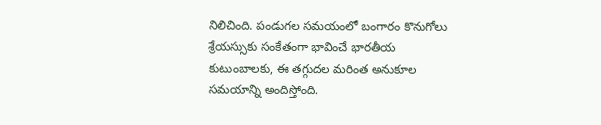నిలిచింది. పండుగల సమయంలో బంగారం కొనుగోలు శ్రేయస్సుకు సంకేతంగా భావించే భారతీయ కుటుంబాలకు, ఈ తగ్గుదల మరింత అనుకూల సమయాన్ని అందిస్తోంది.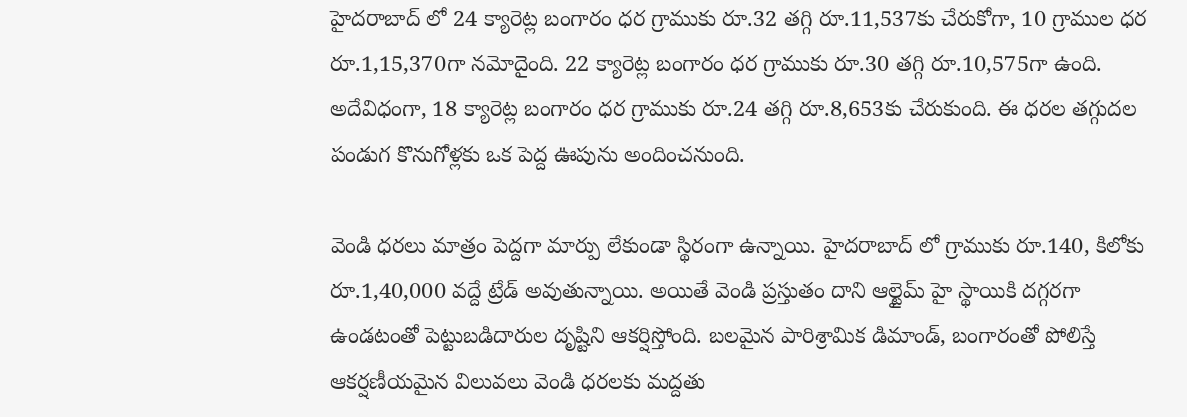హైదరాబాద్ లో 24 క్యారెట్ల బంగారం ధర గ్రాముకు రూ.32 తగ్గి రూ.11,537కు చేరుకోగా, 10 గ్రాముల ధర రూ.1,15,370గా నమోదైంది. 22 క్యారెట్ల బంగారం ధర గ్రాముకు రూ.30 తగ్గి రూ.10,575గా ఉంది. అదేవిధంగా, 18 క్యారెట్ల బంగారం ధర గ్రాముకు రూ.24 తగ్గి రూ.8,653కు చేరుకుంది. ఈ ధరల తగ్గుదల పండుగ కొనుగోళ్లకు ఒక పెద్ద ఊపును అందించనుంది.

వెండి ధరలు మాత్రం పెద్దగా మార్పు లేకుండా స్థిరంగా ఉన్నాయి. హైదరాబాద్ లో గ్రాముకు రూ.140, కిలోకు రూ.1,40,000 వద్దే ట్రేడ్ అవుతున్నాయి. అయితే వెండి ప్రస్తుతం దాని ఆల్టైమ్ హై స్థాయికి దగ్గరగా ఉండటంతో పెట్టుబడిదారుల దృష్టిని ఆకర్షిస్తోంది. బలమైన పారిశ్రామిక డిమాండ్, బంగారంతో పోలిస్తే ఆకర్షణీయమైన విలువలు వెండి ధరలకు మద్దతు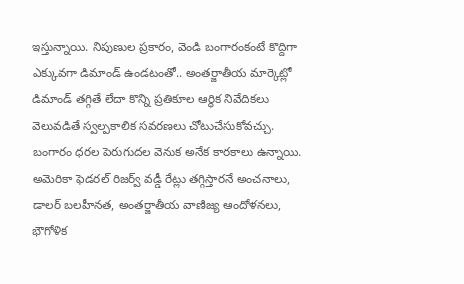ఇస్తున్నాయి. నిపుణుల ప్రకారం, వెండి బంగారంకంటే కొద్దిగా ఎక్కువగా డిమాండ్ ఉండటంతో.. అంతర్జాతీయ మార్కెట్లో డిమాండ్ తగ్గితే లేదా కొన్ని ప్రతికూల ఆర్థిక నివేదికలు వెలువడితే స్వల్పకాలిక సవరణలు చోటుచేసుకోవచ్చు.
బంగారం ధరల పెరుగుదల వెనుక అనేక కారకాలు ఉన్నాయి. అమెరికా ఫెడరల్ రిజర్వ్ వడ్డీ రేట్లు తగ్గిస్తారనే అంచనాలు, డాలర్ బలహీనత, అంతర్జాతీయ వాణిజ్య ఆందోళనలు, భౌగోళిక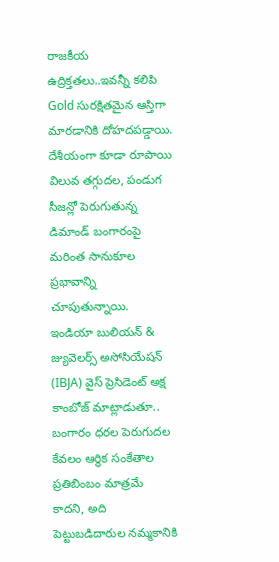రాజకీయ ఉద్రిక్తతలు..ఇవన్నీ కలిపి Gold సురక్షితమైన ఆస్తిగా మారడానికి దోహదపడ్డాయి. దేశీయంగా కూడా రూపాయి విలువ తగ్గుదల, పండుగ సీజన్లో పెరుగుతున్న డిమాండ్ బంగారంపై మరింత సానుకూల ప్రభావాన్ని చూపుతున్నాయి.
ఇండియా బులియన్ & జ్యువెలర్స్ అసోసియేషన్ (IBJA) వైస్ ప్రెసిడెంట్ అక్ష కాంబోజ్ మాట్లాడుతూ.. బంగారం ధరల పెరుగుదల కేవలం ఆర్థిక సంకేతాల ప్రతిబింబం మాత్రమే కాదని, అది పెట్టుబడిదారుల నమ్మకానికి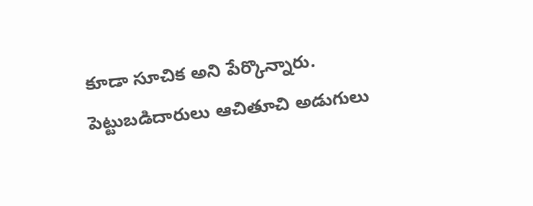కూడా సూచిక అని పేర్కొన్నారు. పెట్టుబడిదారులు ఆచితూచి అడుగులు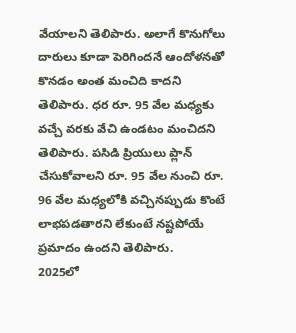వేయాలని తెలిపారు. అలాగే కొనుగోలు దారులు కూడా పెరిగిందనే ఆందోళనతో కొనడం అంత మంచిది కాదని తెలిపారు. ధర రూ. 95 వేల మధ్యకు వచ్చే వరకు వేచి ఉండటం మంచిదని తెలిపారు. పసిడి ప్రియులు ప్లాన్ చేసుకోవాలని రూ. 95 వేల నుంచి రూ. 96 వేల మధ్యలోకి వచ్చినప్పుడు కొంటే లాభపడతారని లేకుంటే నష్టపోయే ప్రమాదం ఉందని తెలిపారు.
2025లో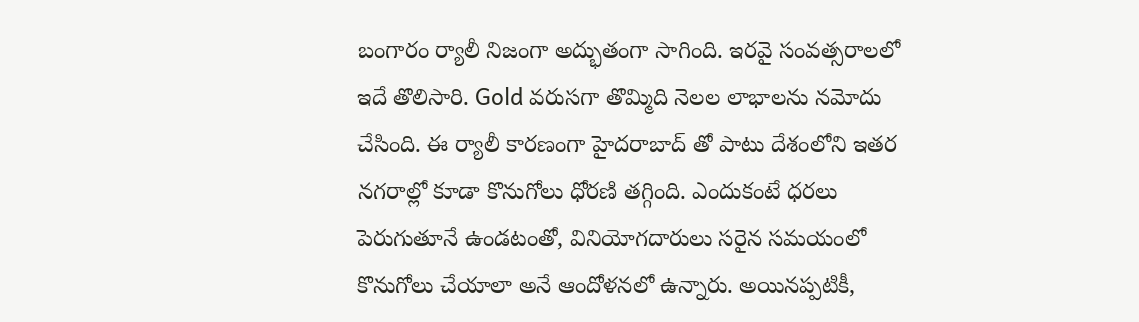బంగారం ర్యాలీ నిజంగా అద్భుతంగా సాగింది. ఇరవై సంవత్సరాలలో ఇదే తొలిసారి. Gold వరుసగా తొమ్మిది నెలల లాభాలను నమోదు చేసింది. ఈ ర్యాలీ కారణంగా హైదరాబాద్ తో పాటు దేశంలోని ఇతర నగరాల్లో కూడా కొనుగోలు ధోరణి తగ్గింది. ఎందుకంటే ధరలు పెరుగుతూనే ఉండటంతో, వినియోగదారులు సరైన సమయంలో కొనుగోలు చేయాలా అనే ఆందోళనలో ఉన్నారు. అయినప్పటికీ,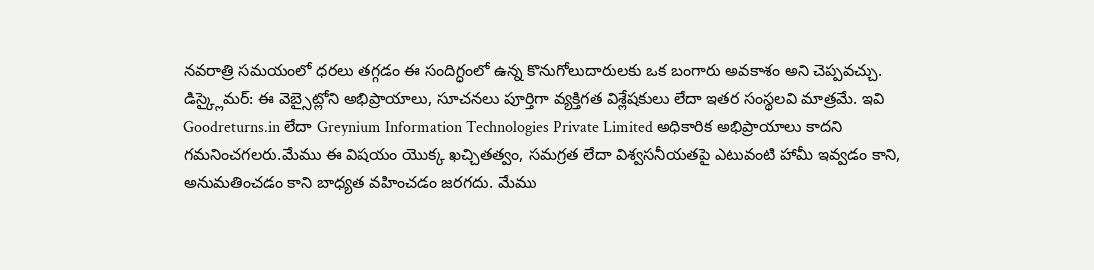నవరాత్రి సమయంలో ధరలు తగ్గడం ఈ సందిగ్ధంలో ఉన్న కొనుగోలుదారులకు ఒక బంగారు అవకాశం అని చెప్పవచ్చు.
డిస్క్లైమర్: ఈ వెబ్సైట్లోని అభిప్రాయాలు, సూచనలు పూర్తిగా వ్యక్తిగత విశ్లేషకులు లేదా ఇతర సంస్థలవి మాత్రమే. ఇవి Goodreturns.in లేదా Greynium Information Technologies Private Limited అధికారిక అభిప్రాయాలు కాదని గమనించగలరు.మేము ఈ విషయం యొక్క ఖచ్చితత్వం, సమగ్రత లేదా విశ్వసనీయతపై ఎటువంటి హామీ ఇవ్వడం కాని, అనుమతించడం కాని బాధ్యత వహించడం జరగదు. మేము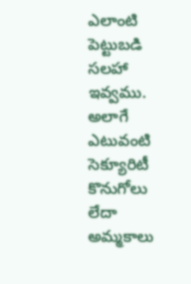ఎలాంటి పెట్టుబడి సలహా ఇవ్వము. అలాగే ఎటువంటి సెక్యూరిటీ కొనుగోలు లేదా అమ్మకాలు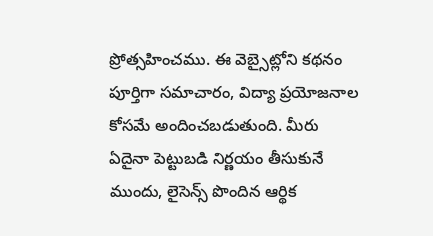ప్రోత్సహించము. ఈ వెబ్సైట్లోని కథనం పూర్తిగా సమాచారం, విద్యా ప్రయోజనాల కోసమే అందించబడుతుంది. మీరు ఏదైనా పెట్టుబడి నిర్ణయం తీసుకునే ముందు, లైసెన్స్ పొందిన ఆర్థిక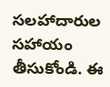సలహాదారుల సహాయం తీసుకోండి. ఈ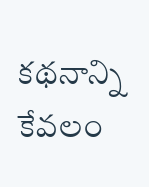కథనాన్ని కేవలం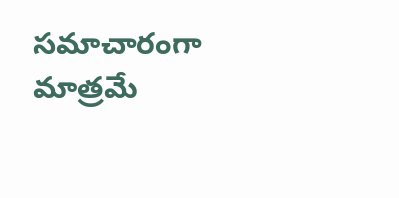సమాచారంగా మాత్రమే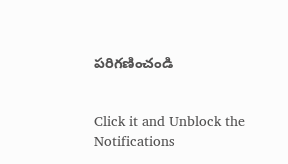పరిగణించండి


Click it and Unblock the Notifications